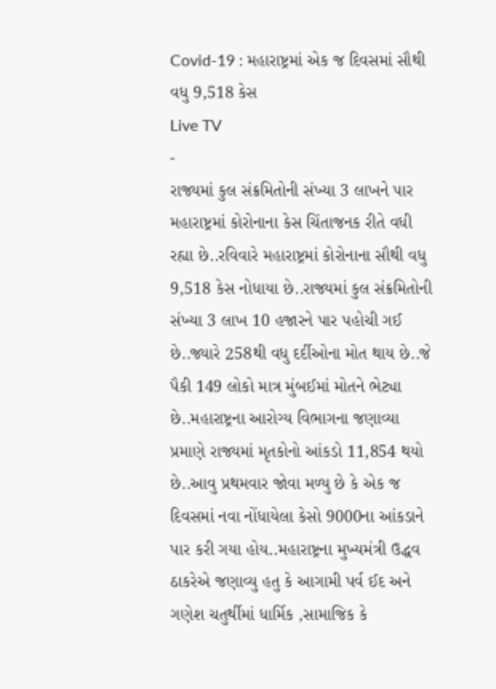Covid-19 : મહારાષ્ટ્રમાં એક જ દિવસમાં સૌથી વધુ 9,518 કેસ
Live TV
-
રાજ્યમાં કુલ સંક્રમિતોની સંખ્યા 3 લાખને પાર
મહારાષ્ટ્રમાં કોરોનાના કેસ ચિંતાજનક રીતે વધી રહ્યા છે..રવિવારે મહારાષ્ટ્રમાં કોરોનાના સૌથી વધુ 9,518 કેસ નોધાયા છે..રાજ્યમાં કુલ સંક્રમિતોની સંખ્યા 3 લાખ 10 હજારને પાર પહોચી ગઈ છે..જ્યારે 258થી વધુ દર્દીઓના મોત થાય છે..જે પૈકી 149 લોકો માત્ર મુંબઈમાં મોતને ભેટ્યા છે..મહારાષ્ટ્રના આરોગ્ય વિભાગના જણાવ્યા પ્રમાણે રાજ્યમાં મૃતકોનો આંકડો 11,854 થયો છે..આવુ પ્રથમવાર જોવા મળ્યુ છે કે એક જ દિવસમાં નવા નોંધાયેલા કેસો 9000ના આંકડાને પાર કરી ગયા હોય..મહારાષ્ટ્રના મુખ્યમંત્રી ઉદ્ધવ ઠાકરેએ જણાવ્યુ હતુ કે આગામી પર્વ ઈદ અને ગણેશ ચતુર્થીમાં ધાર્મિક ,સામાજિક કે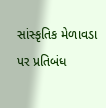સાંસ્કૃતિક મેળાવડા પર પ્રતિબંધ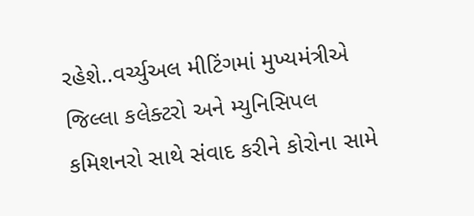રહેશે..વર્ચ્યુઅલ મીટિંગમાં મુખ્યમંત્રીએ જિલ્લા કલેક્ટરો અને મ્યુનિસિપલ કમિશનરો સાથે સંવાદ કરીને કોરોના સામે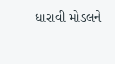ધારાવી મોડલને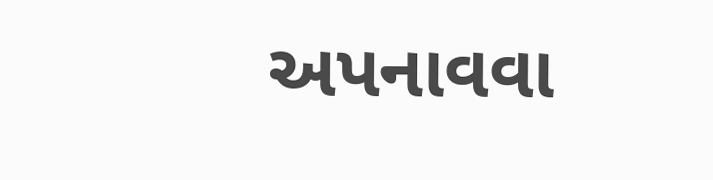અપનાવવા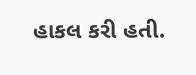હાકલ કરી હતી.